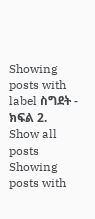Showing posts with label ስግደት - ክፍል 2. Show all posts
Showing posts with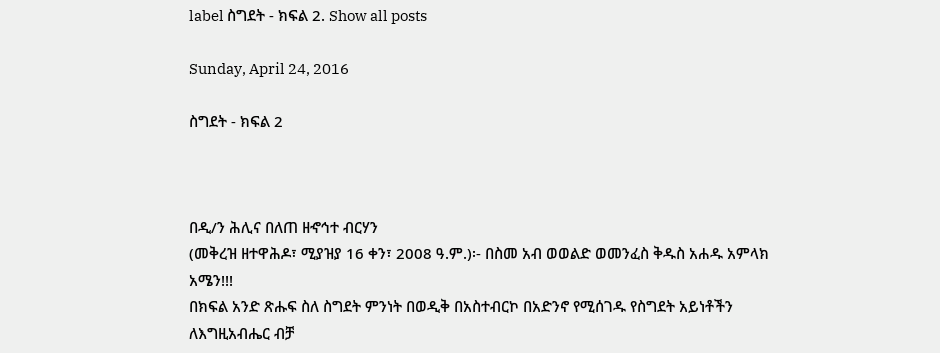label ስግደት - ክፍል 2. Show all posts

Sunday, April 24, 2016

ስግደት - ክፍል 2



በዲ/ን ሕሊና በለጠ ዘኆኅተ ብርሃን
(መቅረዝ ዘተዋሕዶ፣ ሚያዝያ 16 ቀን፣ 2008 ዓ.ም.)፡- በስመ አብ ወወልድ ወመንፈስ ቅዱስ አሐዱ አምላክ አሜን!!!
በክፍል አንድ ጽሑፍ ስለ ስግደት ምንነት በወዲቅ በአስተብርኮ በአድንኖ የሚሰገዱ የስግደት አይነቶችን ለእግዚአብሔር ብቻ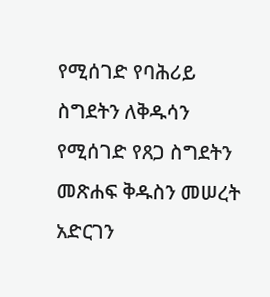የሚሰገድ የባሕሪይ ስግደትን ለቅዱሳን የሚሰገድ የጸጋ ስግደትን መጽሐፍ ቅዱስን መሠረት አድርገን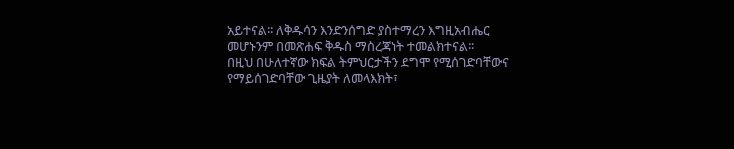አይተናል፡፡ ለቅዱሳን እንድንሰግድ ያስተማረን እግዚአብሔር መሆኑንም በመጽሐፍ ቅዱስ ማስረጃነት ተመልክተናል፡፡
በዚህ በሁለተኛው ክፍል ትምህርታችን ደግሞ የሚሰገድባቸውና የማይሰገድባቸው ጊዜያት ለመላእክት፣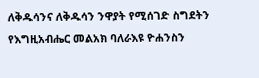ለቅዱሳንና ለቅዱሳን ንዋያት የሚሰገድ ስግደትን የእግዚአብሔር መልአክ ባለራእዩ ዮሐንስን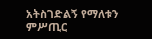አትስገድልኝ የማለቱን ምሥጢር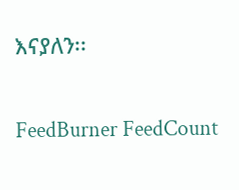እናያለን፡፡

FeedBurner FeedCount